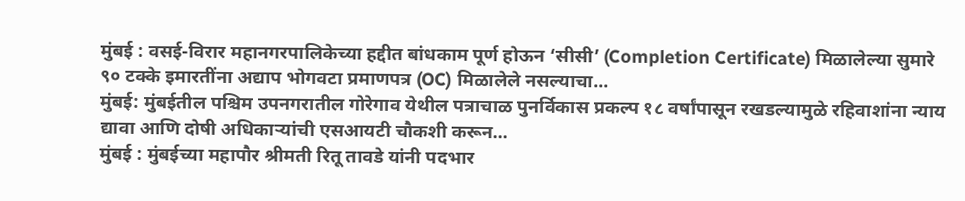मुंबई : वसई-विरार महानगरपालिकेच्या हद्दीत बांधकाम पूर्ण होऊन ‘सीसी’ (Completion Certificate) मिळालेल्या सुमारे ९० टक्के इमारतींना अद्याप भोगवटा प्रमाणपत्र (OC) मिळालेले नसल्याचा...
मुंबई: मुंबईतील पश्चिम उपनगरातील गोरेगाव येथील पत्राचाळ पुनर्विकास प्रकल्प १८ वर्षांपासून रखडल्यामुळे रहिवाशांना न्याय द्यावा आणि दोषी अधिकाऱ्यांची एसआयटी चौकशी करून...
मुंबई : मुंबईच्या महापौर श्रीमती रितू तावडे यांनी पदभार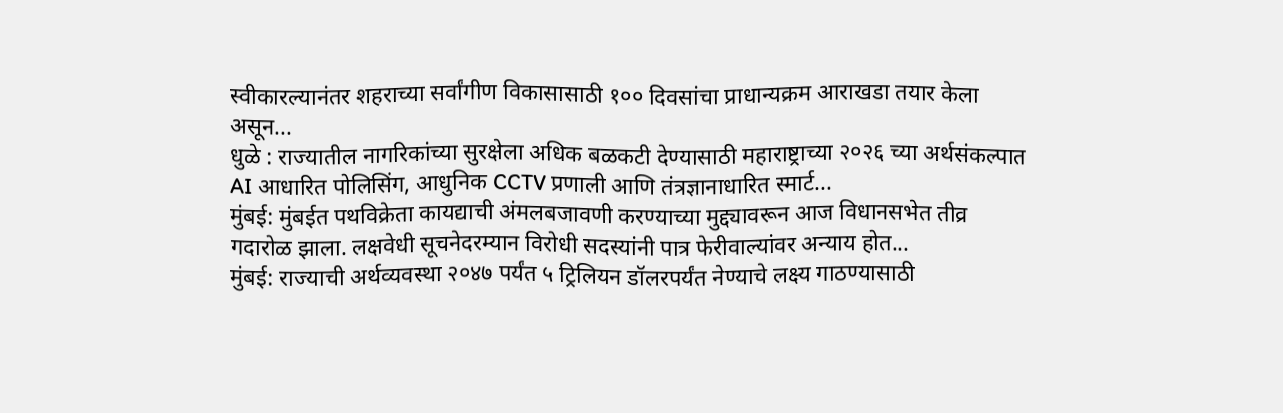स्वीकारल्यानंतर शहराच्या सर्वांगीण विकासासाठी १०० दिवसांचा प्राधान्यक्रम आराखडा तयार केला असून...
धुळे : राज्यातील नागरिकांच्या सुरक्षेला अधिक बळकटी देण्यासाठी महाराष्ट्राच्या २०२६ च्या अर्थसंकल्पात AI आधारित पोलिसिंग, आधुनिक CCTV प्रणाली आणि तंत्रज्ञानाधारित स्मार्ट...
मुंबई: मुंबईत पथविक्रेता कायद्याची अंमलबजावणी करण्याच्या मुद्द्यावरून आज विधानसभेत तीव्र गदारोळ झाला. लक्षवेधी सूचनेदरम्यान विरोधी सदस्यांनी पात्र फेरीवाल्यांवर अन्याय होत...
मुंबई: राज्याची अर्थव्यवस्था २०४७ पर्यंत ५ ट्रिलियन डॉलरपर्यंत नेण्याचे लक्ष्य गाठण्यासाठी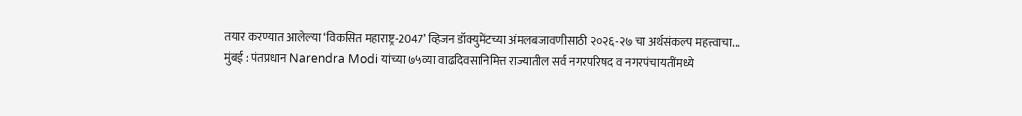तयार करण्यात आलेल्या ‘विकसित महाराष्ट्र-2047’ व्हिजन डॉक्युमेंटच्या अंमलबजावणीसाठी २०२६-२७ चा अर्थसंकल्प महत्त्वाचा...
मुंबई : पंतप्रधान Narendra Modi यांच्या ७५व्या वाढदिवसानिमित्त राज्यातील सर्व नगरपरिषद व नगरपंचायतींमध्ये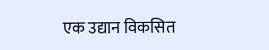एक उद्यान विकसित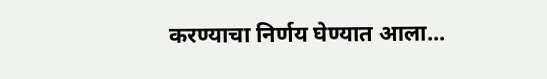करण्याचा निर्णय घेण्यात आला...